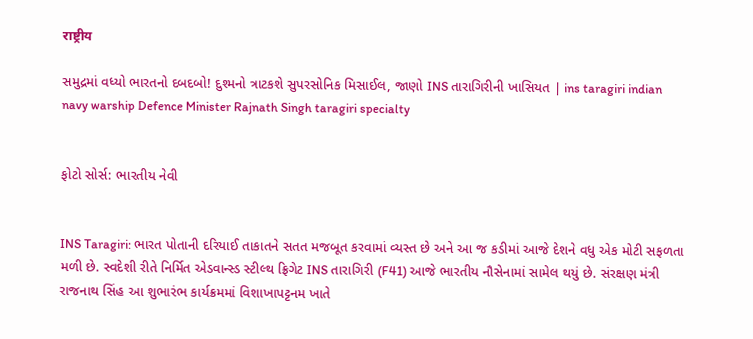राष्ट्रीय

સમુદ્રમાં વધ્યો ભારતનો દબદબો! દુશ્મનો ત્રાટકશે સુપરસોનિક મિસાઈલ, જાણો INS તારાગિરીની ખાસિયત | ins taragiri indian navy warship Defence Minister Rajnath Singh taragiri specialty


ફોટો સોર્સ: ભારતીય નેવી


INS Taragiri: ભારત પોતાની દરિયાઈ તાકાતને સતત મજબૂત કરવામાં વ્યસ્ત છે અને આ જ કડીમાં આજે દેશને વધુ એક મોટી સફળતા મળી છે. સ્વદેશી રીતે નિર્મિત એડવાન્સ્ડ સ્ટીલ્થ ફ્રિગેટ INS તારાગિરી (F41) આજે ભારતીય નૌસેનામાં સામેલ થયું છે. સંરક્ષણ મંત્રી રાજનાથ સિંહ આ શુભારંભ કાર્યક્રમમાં વિશાખાપટ્ટનમ ખાતે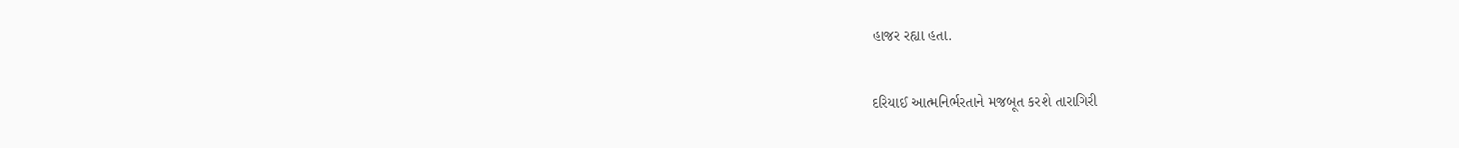હાજર રહ્યા હતા.

દરિયાઈ આત્મનિર્ભરતાને મજબૂત કરશે તારાગિરી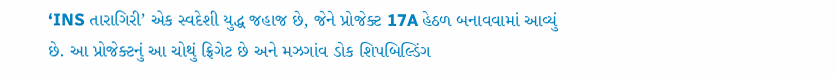‘INS તારાગિરી’ એક સ્વદેશી યુદ્ધ જહાજ છે, જેને પ્રોજેક્ટ 17A હેઠળ બનાવવામાં આવ્યું છે. આ પ્રોજેક્ટનું આ ચોથું ફ્રિગેટ છે અને મઝગાંવ ડોક શિપબિલ્ડિંગ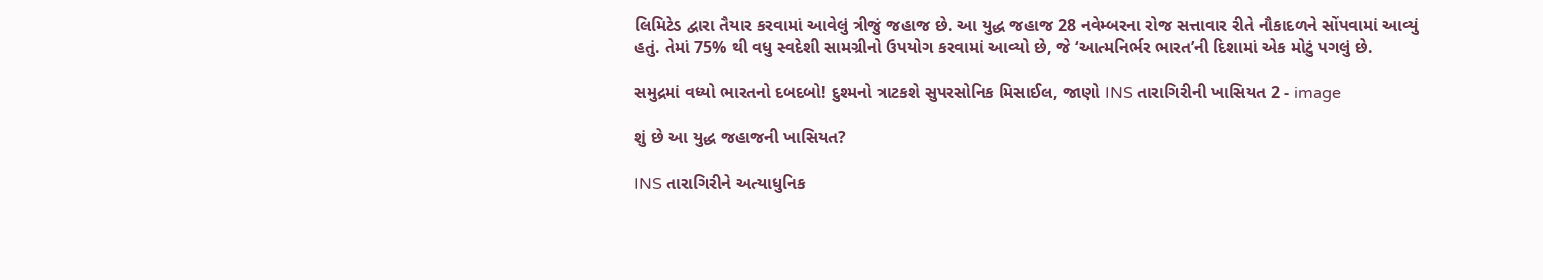લિમિટેડ દ્વારા તૈયાર કરવામાં આવેલું ત્રીજું જહાજ છે. આ યુદ્ધ જહાજ 28 નવેમ્બરના રોજ સત્તાવાર રીતે નૌકાદળને સોંપવામાં આવ્યું હતું. તેમાં 75% થી વધુ સ્વદેશી સામગ્રીનો ઉપયોગ કરવામાં આવ્યો છે, જે ‘આત્મનિર્ભર ભારત’ની દિશામાં એક મોટું પગલું છે.

સમુદ્રમાં વધ્યો ભારતનો દબદબો! દુશ્મનો ત્રાટકશે સુપરસોનિક મિસાઈલ, જાણો INS તારાગિરીની ખાસિયત 2 - image

શું છે આ યુદ્ધ જહાજની ખાસિયત?

INS તારાગિરીને અત્યાધુનિક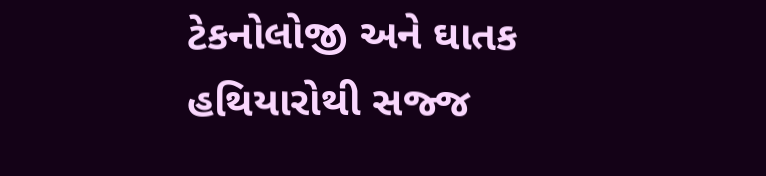ટેકનોલોજી અને ઘાતક હથિયારોથી સજ્જ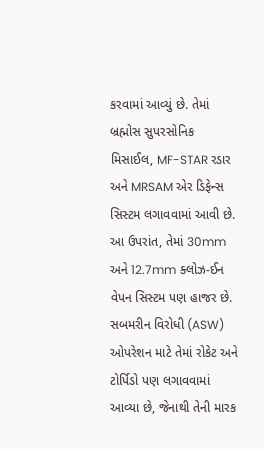કરવામાં આવ્યું છે. તેમાં બ્રહ્મોસ સુપરસોનિક મિસાઈલ, MF-STAR રડાર અને MRSAM એર ડિફેન્સ સિસ્ટમ લગાવવામાં આવી છે. આ ઉપરાંત, તેમાં 30mm અને 12.7mm ક્લોઝ-ઈન વેપન સિસ્ટમ પણ હાજર છે. સબમરીન વિરોધી (ASW) ઓપરેશન માટે તેમાં રોકેટ અને ટોર્પિડો પણ લગાવવામાં આવ્યા છે, જેનાથી તેની મારક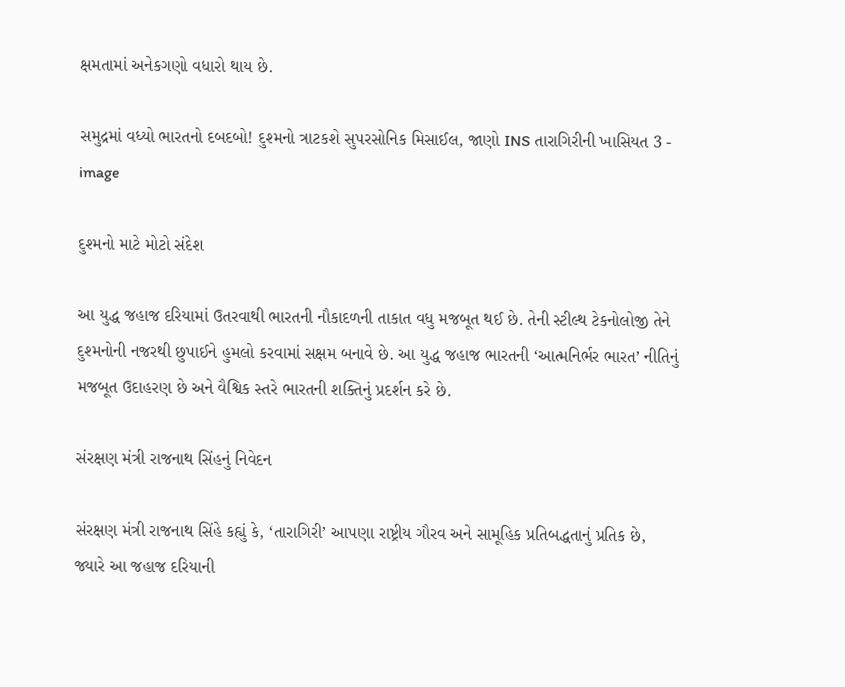ક્ષમતામાં અનેકગણો વધારો થાય છે.

સમુદ્રમાં વધ્યો ભારતનો દબદબો! દુશ્મનો ત્રાટકશે સુપરસોનિક મિસાઈલ, જાણો INS તારાગિરીની ખાસિયત 3 - image

દુશ્મનો માટે મોટો સંદેશ

આ યુદ્ધ જહાજ દરિયામાં ઉતરવાથી ભારતની નૌકાદળની તાકાત વધુ મજબૂત થઈ છે. તેની સ્ટીલ્થ ટેકનોલોજી તેને દુશ્મનોની નજરથી છુપાઈને હુમલો કરવામાં સક્ષમ બનાવે છે. આ યુદ્ધ જહાજ ભારતની ‘આત્મનિર્ભર ભારત’ નીતિનું મજબૂત ઉદાહરણ છે અને વૈશ્વિક સ્તરે ભારતની શક્તિનું પ્રદર્શન કરે છે.

સંરક્ષણ મંત્રી રાજનાથ સિંહનું નિવેદન

સંરક્ષણ મંત્રી રાજનાથ સિંહે કહ્યું કે, ‘તારાગિરી’ આપણા રાષ્ટ્રીય ગૌરવ અને સામૂહિક પ્રતિબદ્ધતાનું પ્રતિક છે, જ્યારે આ જહાજ દરિયાની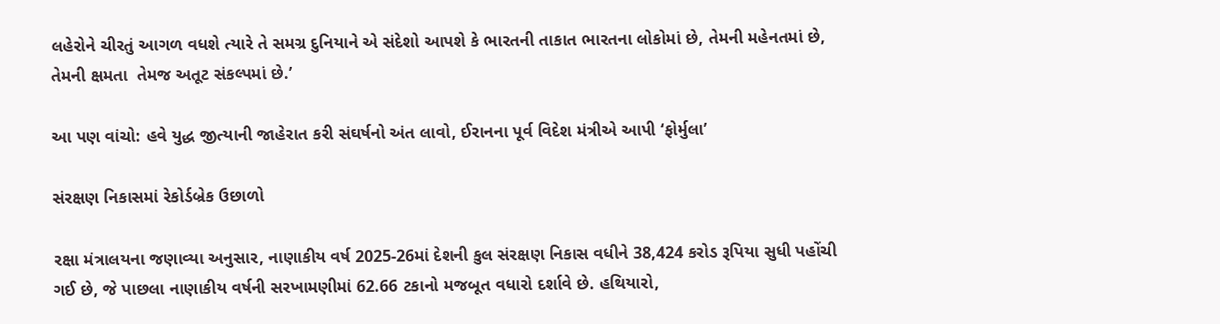લહેરોને ચીરતું આગળ વધશે ત્યારે તે સમગ્ર દુનિયાને એ સંદેશો આપશે કે ભારતની તાકાત ભારતના લોકોમાં છે, તેમની મહેનતમાં છે, તેમની ક્ષમતા  તેમજ અતૂટ સંકલ્પમાં છે.’

આ પણ વાંચો: હવે યુદ્ધ જીત્યાની જાહેરાત કરી સંઘર્ષનો અંત લાવો, ઈરાનના પૂર્વ વિદેશ મંત્રીએ આપી ‘ફોર્મુલા’

સંરક્ષણ નિકાસમાં રેકોર્ડબ્રેક ઉછાળો

રક્ષા મંત્રાલયના જણાવ્યા અનુસાર, નાણાકીય વર્ષ 2025-26માં દેશની કુલ સંરક્ષણ નિકાસ વધીને 38,424 કરોડ રૂપિયા સુધી પહોંચી ગઈ છે, જે પાછલા નાણાકીય વર્ષની સરખામણીમાં 62.66 ટકાનો મજબૂત વધારો દર્શાવે છે. હથિયારો,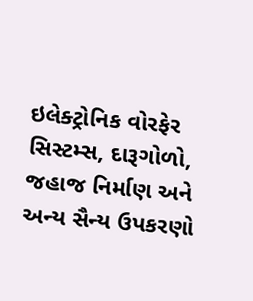ઇલેક્ટ્રોનિક વોરફેર સિસ્ટમ્સ, દારૂગોળો, જહાજ નિર્માણ અને અન્ય સૈન્ય ઉપકરણો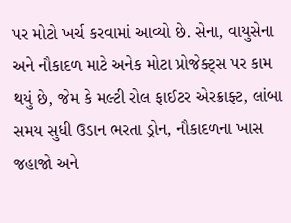પર મોટો ખર્ચ કરવામાં આવ્યો છે. સેના, વાયુસેના અને નૌકાદળ માટે અનેક મોટા પ્રોજેક્ટ્સ પર કામ થયું છે, જેમ કે મલ્ટી રોલ ફાઈટર એરક્રાફ્ટ, લાંબા સમય સુધી ઉડાન ભરતા ડ્રોન, નૌકાદળના ખાસ જહાજો અને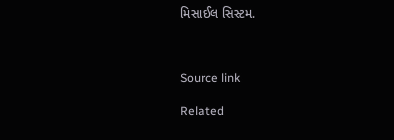મિસાઈલ સિસ્ટમ.



Source link

Related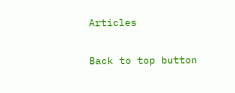Articles

Back to top button